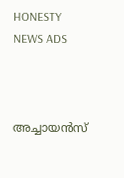HONESTY NEWS ADS



അച്ചായൻസ്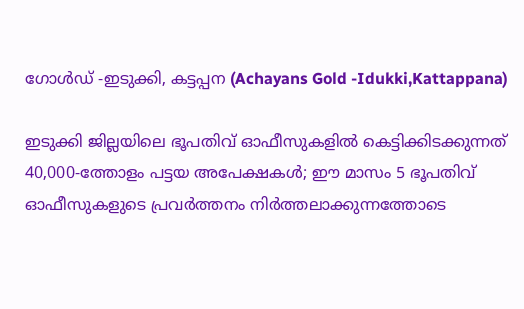ഗോൾഡ് -ഇടുക്കി, കട്ടപ്പന (Achayans Gold -Idukki,Kattappana)

ഇടുക്കി ജില്ലയിലെ ഭൂപതിവ് ഓഫീസുകളിൽ കെട്ടിക്കിടക്കുന്നത് 40,000-ത്തോളം പട്ടയ അപേക്ഷകൾ; ഈ മാസം 5 ഭൂപതിവ് ഓഫീസുകളുടെ പ്രവർത്തനം നിർത്തലാക്കുന്നത്തോടെ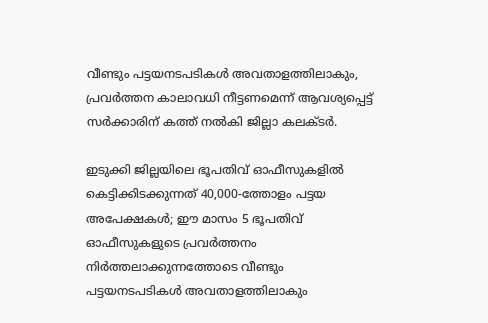വീണ്ടും പട്ടയനടപടികൾ അവതാളത്തിലാകും, പ്രവർത്തന കാലാവധി നീട്ടണമെന്ന് ആവശ്യപ്പെട്ട് സർക്കാരിന് കത്ത് നൽകി ജില്ലാ കലക്‌ടർ.

ഇടുക്കി ജില്ലയിലെ ഭൂപതിവ് ഓഫീസുകളിൽ കെട്ടിക്കിടക്കുന്നത് 40,000-ത്തോളം പട്ടയ അപേക്ഷകൾ; ഈ മാസം 5 ഭൂപതിവ് ഓഫീസുകളുടെ പ്രവർത്തനം നിർത്തലാക്കുന്നത്തോടെ വീണ്ടും പട്ടയനടപടികൾ അവതാളത്തിലാകും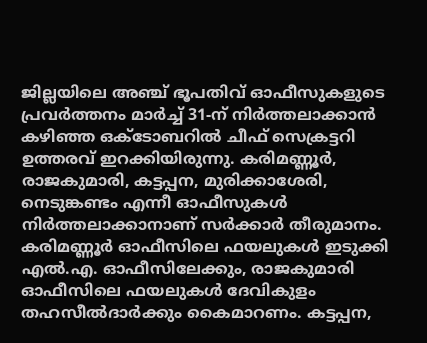ജില്ലയിലെ അഞ്ച് ഭൂപതിവ് ഓഫീസുകളുടെ പ്രവർത്തനം മാർച്ച് 31-ന് നിർത്തലാക്കാൻ കഴിഞ്ഞ ഒക്ടോബറിൽ ചീഫ് സെക്രട്ടറി ഉത്തരവ് ഇറക്കിയിരുന്നു. കരിമണ്ണൂർ, രാജകുമാരി, കട്ടപ്പന, മുരിക്കാശേരി, നെടുങ്കണ്ടം എന്നീ ഓഫീസുകൾ നിർത്തലാക്കാനാണ് സർക്കാർ തീരുമാനം. കരിമണ്ണൂർ ഓഫീസിലെ ഫയലുകൾ ഇടുക്കി എൽ.എ. ഓഫീസിലേക്കും, രാജകുമാരി ഓഫീസിലെ ഫയലുകൾ ദേവികുളം തഹസീൽദാർക്കും കൈമാറണം. കട്ടപ്പന,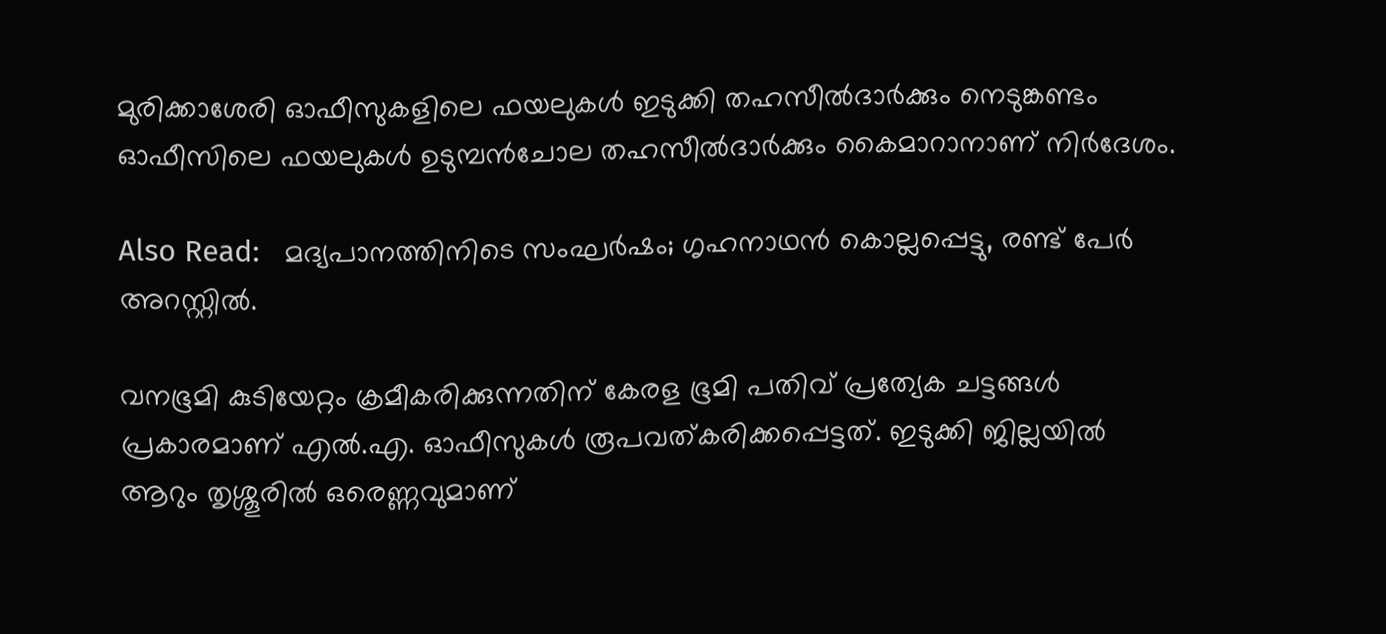മുരിക്കാശേരി ഓഫീസുകളിലെ ഫയലുകൾ ഇടുക്കി തഹസീൽദാർക്കും നെടുങ്കണ്ടം ഓഫീസിലെ ഫയലുകൾ ഉടുമ്പൻചോല തഹസീൽദാർക്കും കൈമാറാനാണ് നിർദേശം.

Also Read:   മദ്യപാനത്തിനിടെ സംഘര്‍ഷം; ഗൃഹനാഥന്‍ കൊല്ലപ്പെട്ടു, രണ്ട് പേര്‍ അറസ്റ്റില്‍.

വനഭൂമി കുടിയേറ്റം ക്രമീകരിക്കുന്നതിന് കേരള ഭൂമി പതിവ് പ്രത്യേക ചട്ടങ്ങൾ പ്രകാരമാണ് എൽ.എ. ഓഫീസുകൾ രൂപവത്കരിക്കപ്പെട്ടത്. ഇടുക്കി ജില്ലയിൽ ആറും തൃശ്ശൂരിൽ ഒരെണ്ണവുമാണ്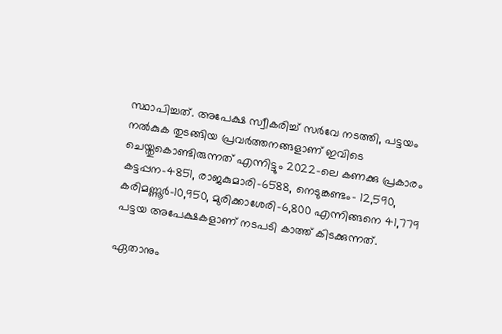സ്ഥാപിച്ചത്. അപേക്ഷ സ്വീകരിച്ച് സർവേ നടത്തി, പട്ടയം നൽകുക തുടങ്ങിയ പ്രവർത്തനങ്ങളാണ് ഇവിടെ ചെയ്തുകൊണ്ടിരുന്നത് എന്നിട്ടും 2022-ലെ കണക്കു പ്രകാരം കട്ടപ്പന-4851, രാജകുമാരി-6588, നെടുങ്കണ്ടം- 12,590, കരിമണ്ണൂർ-10,950, മുരിക്കാശേരി-6,800 എന്നിങ്ങനെ 41,779 പട്ടയ അപേക്ഷകളാണ് നടപടി കാത്ത് കിടക്കുന്നത്.

ഏതാനും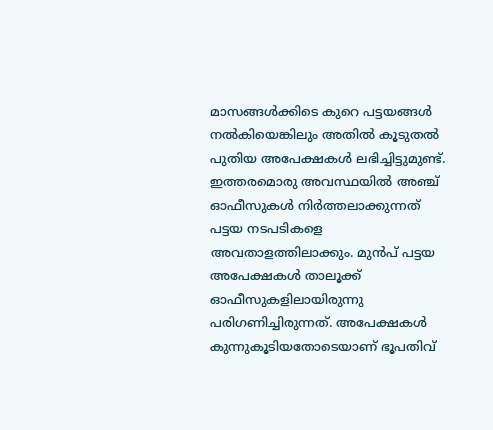മാസങ്ങൾക്കിടെ കുറെ പട്ടയങ്ങൾ നൽകിയെങ്കിലും അതിൽ കൂടുതൽ പുതിയ അപേക്ഷകൾ ലഭിച്ചിട്ടുമുണ്ട്. ഇത്തരമൊരു അവസ്ഥയിൽ അഞ്ച് ഓഫീസുകൾ നിർത്തലാക്കുന്നത് പട്ടയ നടപടികളെ അവതാളത്തിലാക്കും. മുൻപ് പട്ടയ അപേക്ഷകൾ താലൂക്ക് ഓഫീസുകളിലായിരുന്നു പരിഗണിച്ചിരുന്നത്. അപേക്ഷകൾ കുന്നുകൂടിയതോടെയാണ് ഭൂപതിവ്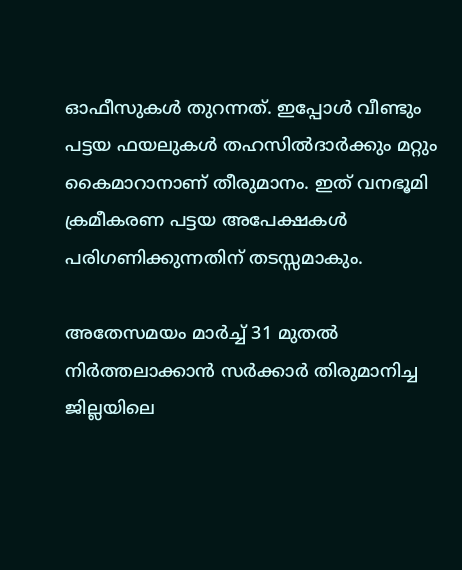ഓഫീസുകൾ തുറന്നത്. ഇപ്പോൾ വീണ്ടും പട്ടയ ഫയലുകൾ തഹസിൽദാർക്കും മറ്റും കൈമാറാനാണ് തീരുമാനം. ഇത് വനഭൂമി ക്രമീകരണ പട്ടയ അപേക്ഷകൾ പരിഗണിക്കുന്നതിന് തടസ്സമാകും.

അതേസമയം മാർച്ച് 31 മുതൽ നിർത്തലാക്കാൻ സർക്കാർ തിരുമാനിച്ച ജില്ലയിലെ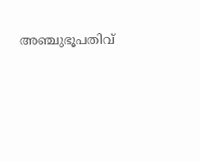അഞ്ചുഭൂപതിവ്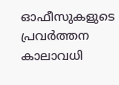ഓഫീസുകളുടെ പ്രവർത്തന കാലാവധി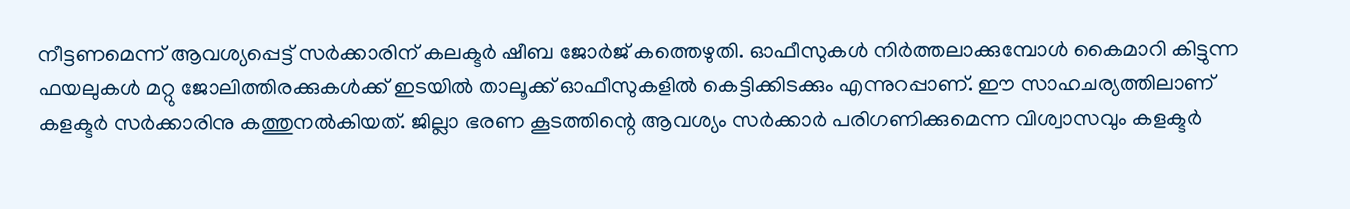നീട്ടണമെന്ന് ആവശ്യപ്പെട്ട് സർക്കാരിന് കലക്ടർ ഷീബ ജോർജ് കത്തെഴുതി. ഓഫീസുകൾ നിർത്തലാക്കുമ്പോൾ കൈമാറി കിട്ടുന്ന ഫയലുകൾ മറ്റു ജോലിത്തിരക്കുകൾക്ക് ഇടയിൽ താലൂക്ക് ഓഫീസുകളിൽ കെട്ടിക്കിടക്കും എന്നുറപ്പാണ്. ഈ സാഹചര്യത്തിലാണ് കളക്ടർ സർക്കാരിനു കത്തുനൽകിയത്. ജില്ലാ ഭരണ കൂടത്തിന്റെ ആവശ്യം സർക്കാർ പരിഗണിക്കുമെന്ന വിശ്വാസവും കളക്ടർ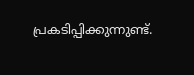പ്രകടിപ്പിക്കുന്നുണ്ട്.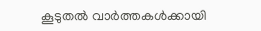കൂടുതൽ വാർത്തകൾക്കായി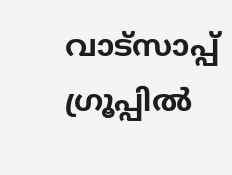വാട്‌സാപ്പ് ഗ്രൂപ്പിൽ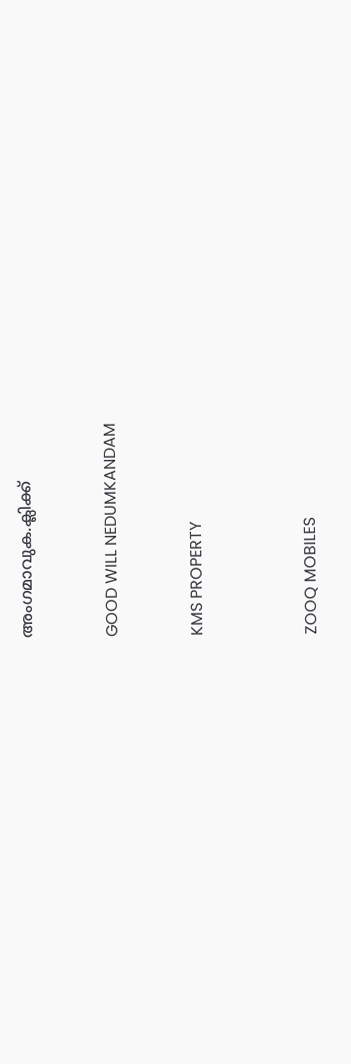അംഗമാവുക.ക്ലിക്ക്


GOOD WILL NEDUMKANDAM


KMS PROPERTY



ZOOQ MOBILES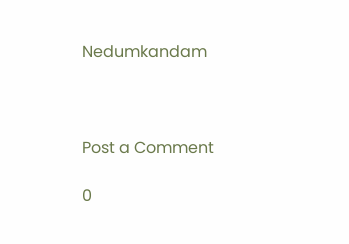Nedumkandam



Post a Comment

0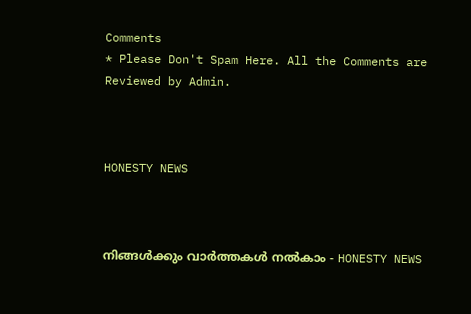Comments
* Please Don't Spam Here. All the Comments are Reviewed by Admin.



HONESTY NEWS



നിങ്ങൾക്കും വാർത്തകൾ നൽകാം - HONESTY NEWS